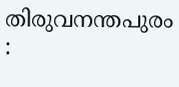തിരുവനന്തപുരം :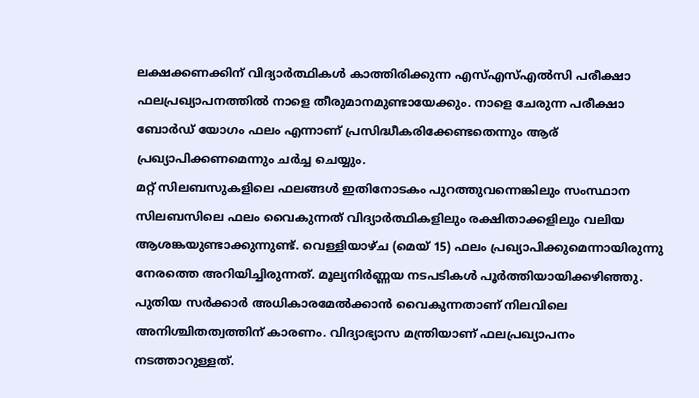ലക്ഷക്കണക്കിന് വിദ്യാർത്ഥികൾ കാത്തിരിക്കുന്ന എസ്എസ്എൽസി പരീക്ഷാ ഫലപ്രഖ്യാപനത്തിൽ നാളെ തീരുമാനമുണ്ടായേക്കും. നാളെ ചേരുന്ന പരീക്ഷാ ബോർഡ് യോഗം ഫലം എന്നാണ് പ്രസിദ്ധീകരിക്കേണ്ടതെന്നും ആര് പ്രഖ്യാപിക്കണമെന്നും ചർച്ച ചെയ്യും.
മറ്റ് സിലബസുകളിലെ ഫലങ്ങൾ ഇതിനോടകം പുറത്തുവന്നെങ്കിലും സംസ്ഥാന സിലബസിലെ ഫലം വൈകുന്നത് വിദ്യാർത്ഥികളിലും രക്ഷിതാക്കളിലും വലിയ ആശങ്കയുണ്ടാക്കുന്നുണ്ട്. വെള്ളിയാഴ്ച (മെയ് 15) ഫലം പ്രഖ്യാപിക്കുമെന്നായിരുന്നു നേരത്തെ അറിയിച്ചിരുന്നത്. മൂല്യനിർണ്ണയ നടപടികൾ പൂർത്തിയായിക്കഴിഞ്ഞു.
പുതിയ സർക്കാർ അധികാരമേൽക്കാൻ വൈകുന്നതാണ് നിലവിലെ അനിശ്ചിതത്വത്തിന് കാരണം. വിദ്യാഭ്യാസ മന്ത്രിയാണ് ഫലപ്രഖ്യാപനം നടത്താറുള്ളത്.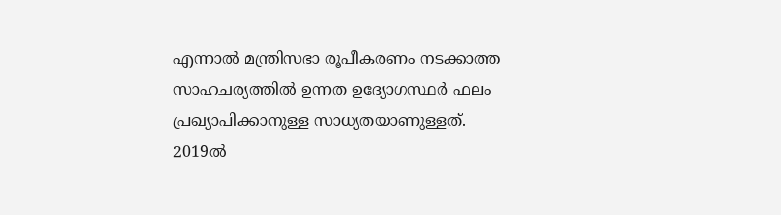എന്നാൽ മന്ത്രിസഭാ രൂപീകരണം നടക്കാത്ത സാഹചര്യത്തിൽ ഉന്നത ഉദ്യോഗസ്ഥർ ഫലം പ്രഖ്യാപിക്കാനുള്ള സാധ്യതയാണുള്ളത്.
2019ൽ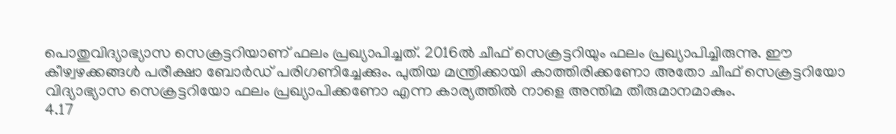പൊതുവിദ്യാഭ്യാസ സെക്രട്ടറിയാണ് ഫലം പ്രഖ്യാപിച്ചത്. 2016ൽ ചീഫ് സെക്രട്ടറിയും ഫലം പ്രഖ്യാപിച്ചിരുന്നു. ഈ കീഴ്വഴക്കങ്ങൾ പരീക്ഷാ ബോർഡ് പരിഗണിച്ചേക്കും. പുതിയ മന്ത്രിക്കായി കാത്തിരിക്കണോ അതോ ചീഫ് സെക്രട്ടറിയോ വിദ്യാഭ്യാസ സെക്രട്ടറിയോ ഫലം പ്രഖ്യാപിക്കണോ എന്ന കാര്യത്തിൽ നാളെ അന്തിമ തീരുമാനമാകും.
4.17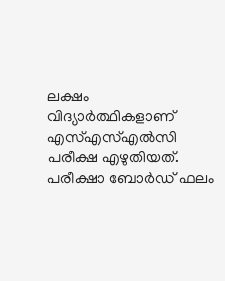ലക്ഷം വിദ്യാർത്ഥികളാണ് എസ്എസ്എൽസി പരീക്ഷ എഴുതിയത്. പരീക്ഷാ ബോർഡ് ഫലം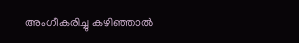അംഗീകരിച്ചു കഴിഞ്ഞാൽ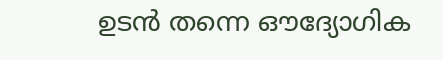ഉടൻ തന്നെ ഔദ്യോഗിക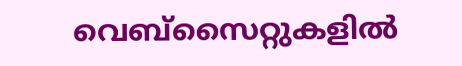വെബ്സൈറ്റുകളിൽ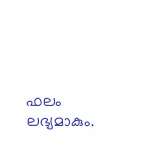ഫലം ലഭ്യമാകും.